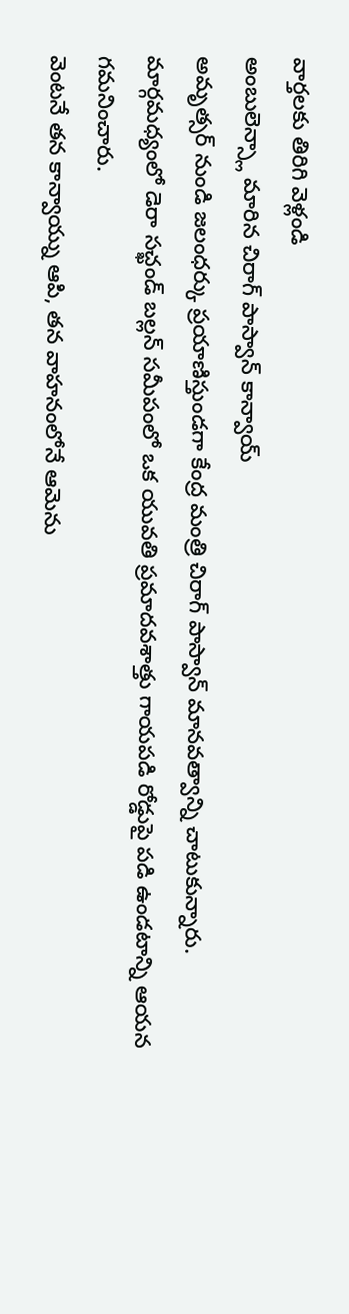వార్తలకు తిరిగి వెళ్లండి
అంబులెన్స్లా మారిన చిరాగ్ పాస్వాన్ కాన్వాయ్
అమృత్సర్ నుండి జలంధర్కు ప్రయాణిస్తుండగా కేంద్ర మంత్రి చిరాగ్ పాస్వాన్ మానవత్వాన్ని చాటుకున్నారు. మార్గమధ్యంలో డెరా సచ్ఖండ్ బల్లన్ సమీపంలో ఒక యువతి ప్రమాదవశాత్తు గాయపడి రోడ్డుపై పడి ఉండటాన్ని ఆయన గమనించారు.
వెంటనే తన కాన్వాయ్ను ఆపి, తన వాహనంలోనే ఆమెను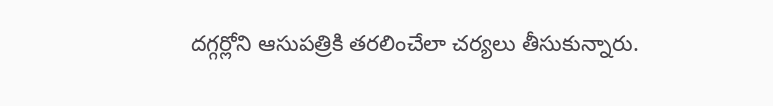దగ్గర్లోని ఆసుపత్రికి తరలించేలా చర్యలు తీసుకున్నారు.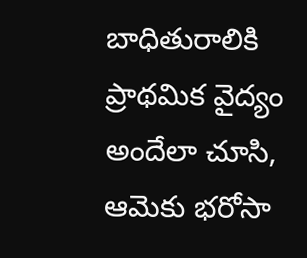బాధితురాలికి ప్రాథమిక వైద్యం అందేలా చూసి, ఆమెకు భరోసా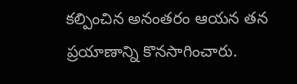కల్పించిన అనంతరం ఆయన తన ప్రయాణాన్ని కొనసాగించారు.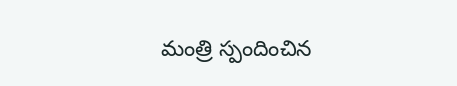మంత్రి స్పందించిన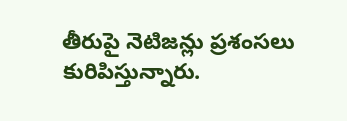తీరుపై నెటిజన్లు ప్రశంసలు కురిపిస్తున్నారు.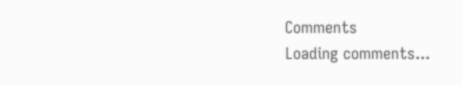Comments
Loading comments...